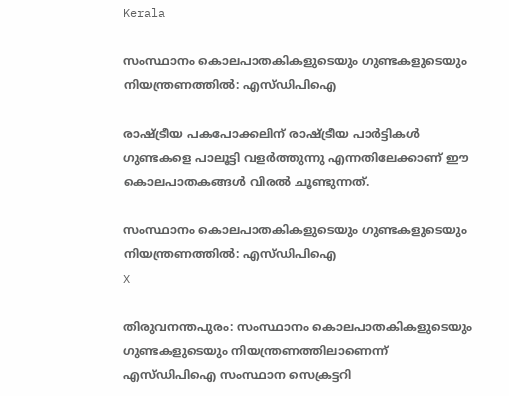Kerala

സംസ്ഥാനം കൊലപാതകികളുടെയും ഗുണ്ടകളുടെയും നിയന്ത്രണത്തില്‍: എസ്ഡിപിഐ

രാഷ്ട്രീയ പകപോക്കലിന് രാഷ്ട്രീയ പാര്‍ട്ടികള്‍ ഗുണ്ടകളെ പാലൂട്ടി വളര്‍ത്തുന്നു എന്നതിലേക്കാണ് ഈ കൊലപാതകങ്ങള്‍ വിരല്‍ ചൂണ്ടുന്നത്.

സംസ്ഥാനം കൊലപാതകികളുടെയും ഗുണ്ടകളുടെയും നിയന്ത്രണത്തില്‍: എസ്ഡിപിഐ
X

തിരുവനന്തപുരം: സംസ്ഥാനം കൊലപാതകികളുടെയും ഗുണ്ടകളുടെയും നിയന്ത്രണത്തിലാണെന്ന് എസ്ഡിപിഐ സംസ്ഥാന സെക്രട്ടറി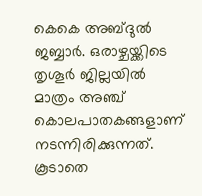കെകെ അബ്ദുല്‍ ജബ്ബാര്‍. ഒരാഴ്ചയ്ക്കിടെ തൃശൂര്‍ ജില്ലയില്‍ മാത്രം അഞ്ച് കൊലപാതകങ്ങളാണ് നടന്നിരിക്കുന്നത്. കൂടാതെ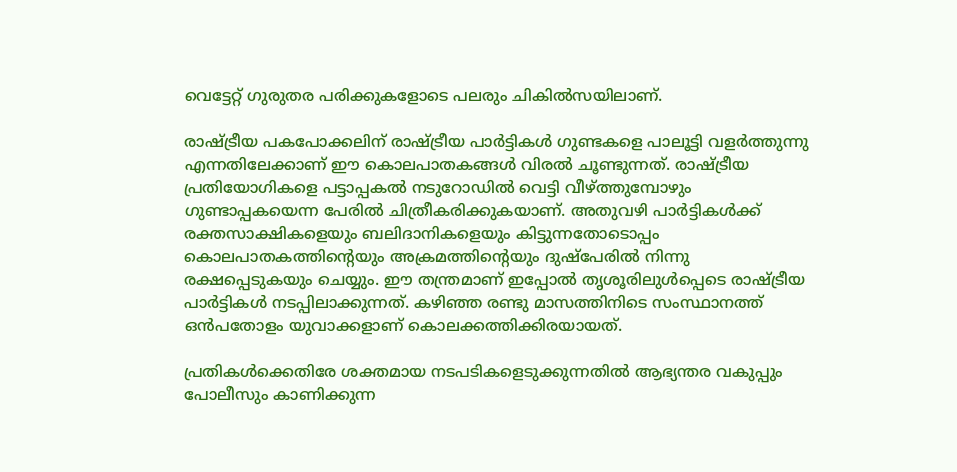വെട്ടേറ്റ് ഗുരുതര പരിക്കുകളോടെ പലരും ചികില്‍സയിലാണ്.

രാഷ്ട്രീയ പകപോക്കലിന് രാഷ്ട്രീയ പാര്‍ട്ടികള്‍ ഗുണ്ടകളെ പാലൂട്ടി വളര്‍ത്തുന്നു എന്നതിലേക്കാണ് ഈ കൊലപാതകങ്ങള്‍ വിരല്‍ ചൂണ്ടുന്നത്. രാഷ്ട്രീയ പ്രതിയോഗികളെ പട്ടാപ്പകല്‍ നടുറോഡില്‍ വെട്ടി വീഴ്ത്തുമ്പോഴും ഗുണ്ടാപ്പകയെന്ന പേരില്‍ ചിത്രീകരിക്കുകയാണ്. അതുവഴി പാര്‍ട്ടികള്‍ക്ക് രക്തസാക്ഷികളെയും ബലിദാനികളെയും കിട്ടുന്നതോടൊപ്പം കൊലപാതകത്തിന്റെയും അക്രമത്തിന്റെയും ദുഷ്പേരില്‍ നിന്നു രക്ഷപ്പെടുകയും ചെയ്യും. ഈ തന്ത്രമാണ് ഇപ്പോല്‍ തൃശൂരിലുള്‍പ്പെടെ രാഷ്ട്രീയ പാര്‍ട്ടികള്‍ നടപ്പിലാക്കുന്നത്. കഴിഞ്ഞ രണ്ടു മാസത്തിനിടെ സംസ്ഥാനത്ത് ഒന്‍പതോളം യുവാക്കളാണ് കൊലക്കത്തിക്കിരയായത്.

പ്രതികള്‍ക്കെതിരേ ശക്തമായ നടപടികളെടുക്കുന്നതില്‍ ആഭ്യന്തര വകുപ്പും പോലീസും കാണിക്കുന്ന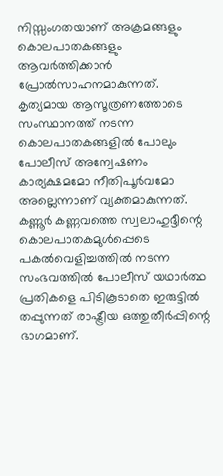നിസ്സംഗതയാണ് അക്രമങ്ങളും കൊലപാതകങ്ങളും ആവര്‍ത്തിക്കാന്‍ പ്രോല്‍സാഹനമാകുന്നത്. കൃത്യമായ ആസൂത്രണത്തോടെ സംസ്ഥാനത്ത് നടന്ന കൊലപാതകങ്ങളില്‍ പോലും പോലീസ് അന്വേഷണം കാര്യക്ഷമമോ നീതിപൂര്‍വമോ അല്ലെന്നാണ് വ്യക്തമാകുന്നത്. കണ്ണൂര്‍ കണ്ണവത്തെ സ്വലാഹുദ്ദീന്റെ കൊലപാതകമുള്‍പ്പെടെ പകല്‍വെളിച്ചത്തില്‍ നടന്ന സംഭവത്തില്‍ പോലീസ് യഥാര്‍ത്ഥ പ്രതികളെ പിടികൂടാതെ ഇരുട്ടില്‍ തപ്പുന്നത് രാഷ്ട്രീയ ഒത്തുതീര്‍പ്പിന്റെ ഭാഗമാണ്.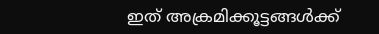ഇത് അക്രമിക്കൂട്ടങ്ങള്‍ക്ക്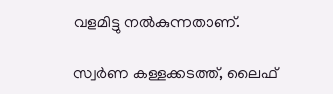വളമിട്ടു നല്‍കുന്നതാണ്.

സ്വര്‍ണ കള്ളക്കടത്ത്, ലൈഫ്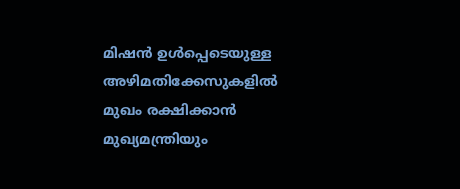മിഷന്‍ ഉള്‍പ്പെടെയുള്ള അഴിമതിക്കേസുകളില്‍ മുഖം രക്ഷിക്കാന്‍ മുഖ്യമന്ത്രിയും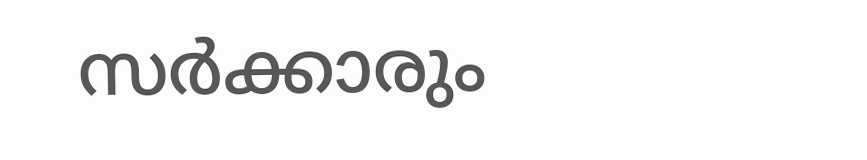സര്‍ക്കാരും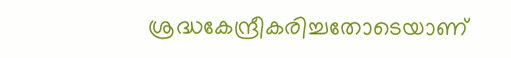ശ്രദ്ധകേന്ദ്രീകരിച്ചതോടെയാണ്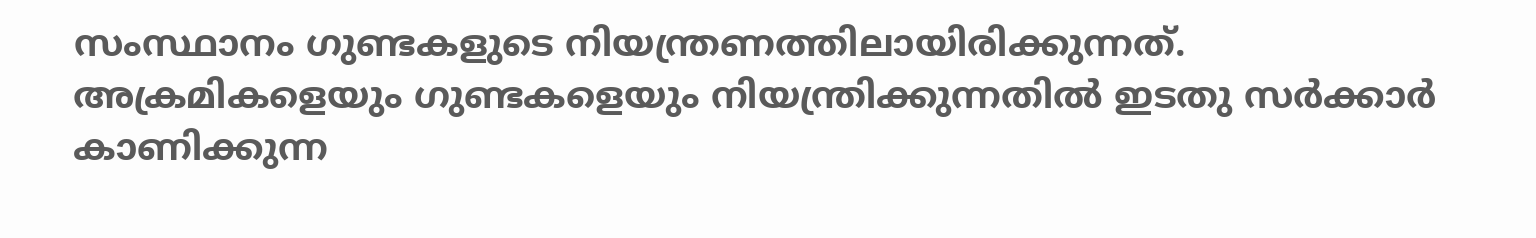സംസ്ഥാനം ഗുണ്ടകളുടെ നിയന്ത്രണത്തിലായിരിക്കുന്നത്. അക്രമികളെയും ഗുണ്ടകളെയും നിയന്ത്രിക്കുന്നതില്‍ ഇടതു സര്‍ക്കാര്‍ കാണിക്കുന്ന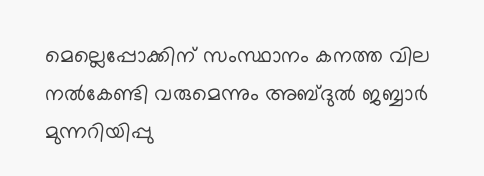മെല്ലെപ്പോക്കിന് സംസ്ഥാനം കനത്ത വില നല്‍കേണ്ടി വരുമെന്നും അബ്ദുല്‍ ജബ്ബാര്‍ മുന്നറിയിപ്പു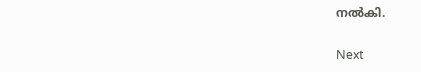നല്‍കി.

Next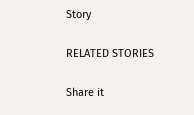Story

RELATED STORIES

Share it